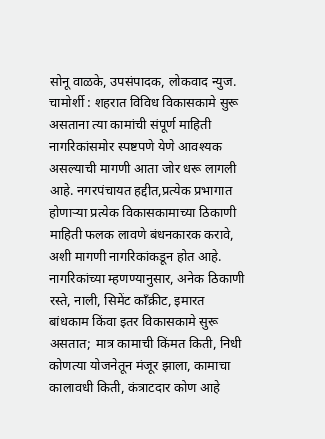सोनू वाळके, उपसंपादक, लोकवाद न्युज.
चामोर्शी : शहरात विविध विकासकामे सुरू असताना त्या कामांची संपूर्ण माहिती नागरिकांसमोर स्पष्टपणे येणे आवश्यक असल्याची मागणी आता जोर धरू लागली आहे. नगरपंचायत हद्दीत,प्रत्येक प्रभागात होणाऱ्या प्रत्येक विकासकामाच्या ठिकाणी माहिती फलक लावणे बंधनकारक करावे, अशी मागणी नागरिकांकडून होत आहे.
नागरिकांच्या म्हणण्यानुसार, अनेक ठिकाणी रस्ते, नाली, सिमेंट काँक्रीट, इमारत बांधकाम किंवा इतर विकासकामे सुरू असतात; मात्र कामाची किंमत किती, निधी कोणत्या योजनेतून मंजूर झाला, कामाचा कालावधी किती, कंत्राटदार कोण आहे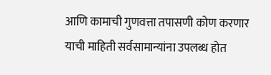आणि कामाची गुणवत्ता तपासणी कोण करणार याची माहिती सर्वसामान्यांना उपलब्ध होत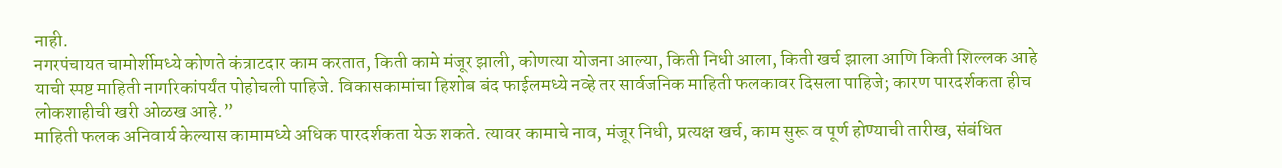नाही.
नगरपंचायत चामोर्शीमध्ये कोणते कंत्राटदार काम करतात, किती कामे मंजूर झाली, कोणत्या योजना आल्या, किती निधी आला, किती खर्च झाला आणि किती शिल्लक आहे याची स्पष्ट माहिती नागरिकांपर्यंत पोहोचली पाहिजे. विकासकामांचा हिशोब बंद फाईलमध्ये नव्हे तर सार्वजनिक माहिती फलकावर दिसला पाहिजे; कारण पारदर्शकता हीच लोकशाहीची खरी ओळख आहे.”
माहिती फलक अनिवार्य केल्यास कामामध्ये अधिक पारदर्शकता येऊ शकते. त्यावर कामाचे नाव, मंजूर निधी, प्रत्यक्ष खर्च, काम सुरू व पूर्ण होण्याची तारीख, संबंधित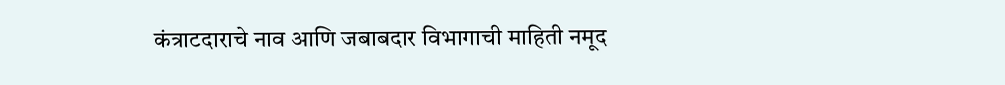कंत्राटदाराचे नाव आणि जबाबदार विभागाची माहिती नमूद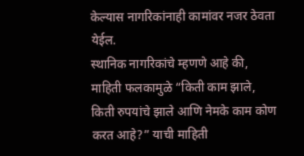केल्यास नागरिकांनाही कामांवर नजर ठेवता येईल.
स्थानिक नागरिकांचे म्हणणे आहे की, माहिती फलकामुळे “किती काम झाले, किती रुपयांचे झाले आणि नेमके काम कोण करत आहे?” याची माहिती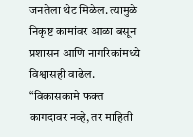जनतेला थेट मिळेल. त्यामुळे निकृष्ट कामांवर आळा बसून प्रशासन आणि नागरिकांमध्ये विश्वासही वाढेल.
“विकासकामे फक्त कागदावर नव्हे, तर माहिती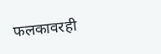फलकावरही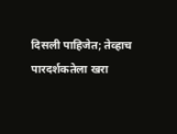दिसली पाहिजेत; तेव्हाच पारदर्शकतेला खरा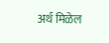अर्थ मिळेल